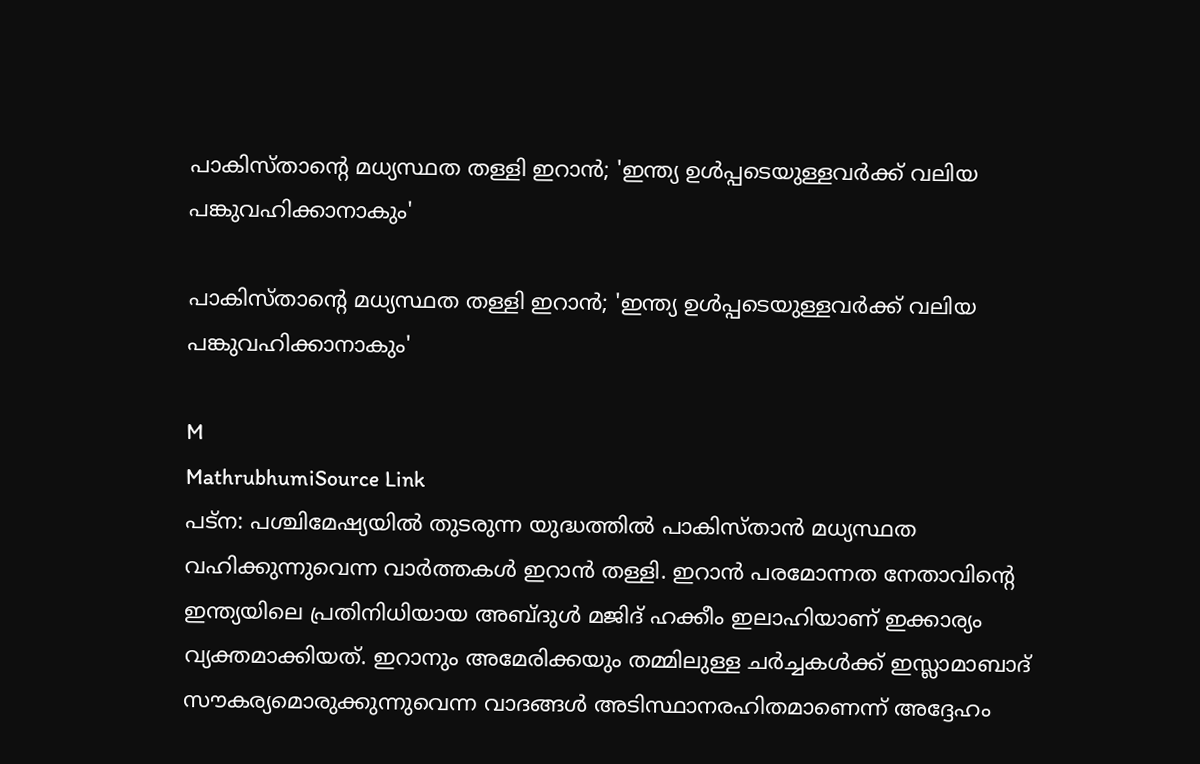പാകിസ്താന്റെ മധ്യസ്ഥത തള്ളി ഇറാൻ; 'ഇന്ത്യ ഉൾപ്പടെയുള്ളവർക്ക് വലിയ പങ്കുവഹിക്കാനാകും'

പാകിസ്താന്റെ മധ്യസ്ഥത തള്ളി ഇറാൻ; 'ഇന്ത്യ ഉൾപ്പടെയുള്ളവർക്ക് വലിയ പങ്കുവഹിക്കാനാകും'

M
MathrubhumiSource Link
പട്‌ന: പശ്ചിമേഷ്യയിൽ തുടരുന്ന യുദ്ധത്തിൽ പാകിസ്താൻ മധ്യസ്ഥത വഹിക്കുന്നുവെന്ന വാർത്തകൾ ഇറാൻ തള്ളി. ഇറാൻ പരമോന്നത നേതാവിന്റെ ഇന്ത്യയിലെ പ്രതിനിധിയായ അബ്ദുൾ മജിദ് ഹക്കീം ഇലാഹിയാണ് ഇക്കാര്യം വ്യക്തമാക്കിയത്. ഇറാനും അമേരിക്കയും തമ്മിലുള്ള ചർച്ചകൾക്ക് ഇസ്ലാമാബാദ് സൗകര്യമൊരുക്കുന്നുവെന്ന വാദങ്ങൾ അടിസ്ഥാനരഹിതമാണെന്ന് അദ്ദേഹം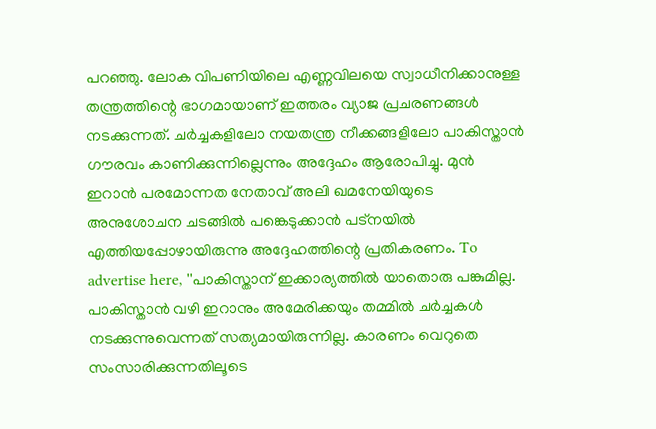പറഞ്ഞു. ലോക വിപണിയിലെ എണ്ണവിലയെ സ്വാധീനിക്കാനുള്ള തന്ത്രത്തിന്റെ ഭാഗമായാണ് ഇത്തരം വ്യാജ പ്രചരണങ്ങൾ നടക്കുന്നത്. ചർച്ചകളിലോ നയതന്ത്ര നീക്കങ്ങളിലോ പാകിസ്താൻ ഗൗരവം കാണിക്കുന്നില്ലെന്നും അദ്ദേഹം ആരോപിച്ചു. മുൻ ഇറാൻ പരമോന്നത നേതാവ് അലി ഖമനേയിയുടെ അനുശോചന ചടങ്ങിൽ പങ്കെടുക്കാൻ പട്‌നയിൽ എത്തിയപ്പോഴായിരുന്നു അദ്ദേഹത്തിന്റെ പ്രതികരണം. To advertise here, ''പാകിസ്താന് ഇക്കാര്യത്തിൽ യാതൊരു പങ്കുമില്ല. പാകിസ്താൻ വഴി ഇറാനും അമേരിക്കയും തമ്മിൽ ചർച്ചകൾ നടക്കുന്നുവെന്നത് സത്യമായിരുന്നില്ല. കാരണം വെറുതെ സംസാരിക്കുന്നതിലൂടെ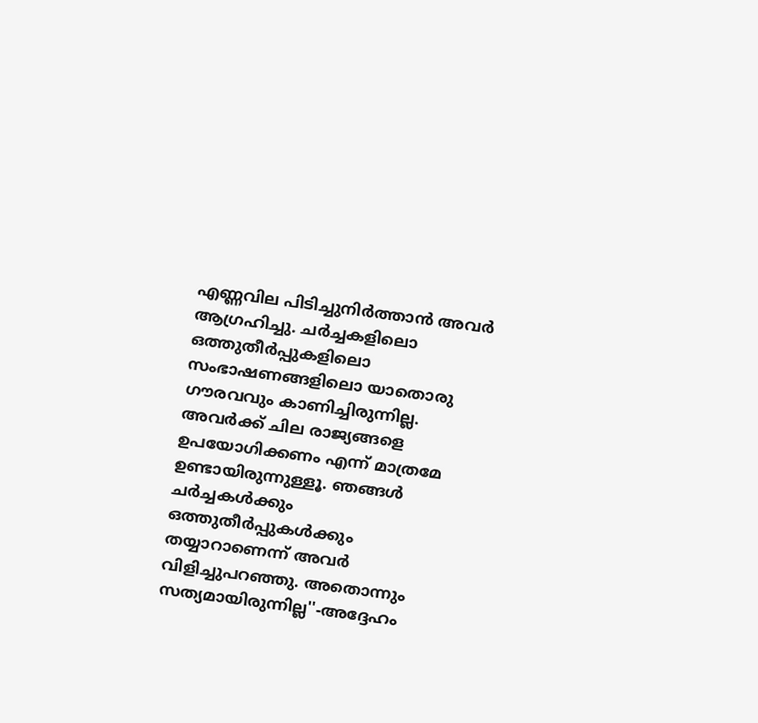എണ്ണവില പിടിച്ചുനിർത്താൻ അവർ ആഗ്രഹിച്ചു. ചർച്ചകളിലൊ ഒത്തുതീർപ്പുകളിലൊ സംഭാഷണങ്ങളിലൊ യാതൊരു ഗൗരവവും കാണിച്ചിരുന്നില്ല. അവർക്ക് ചില രാജ്യങ്ങളെ ഉപയോഗിക്കണം എന്ന് മാത്രമേ ഉണ്ടായിരുന്നുള്ളൂ. ഞങ്ങൾ ചർച്ചകൾക്കും ഒത്തുതീർപ്പുകൾക്കും തയ്യാറാണെന്ന് അവർ വിളിച്ചുപറഞ്ഞു. അതൊന്നും സത്യമായിരുന്നില്ല''-അദ്ദേഹം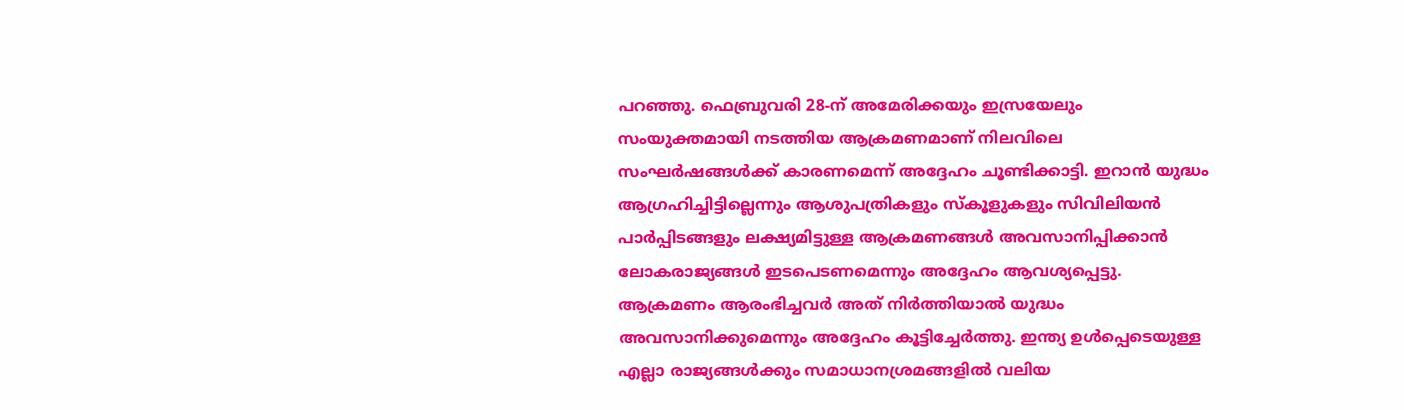പറഞ്ഞു. ഫെബ്രുവരി 28-ന് അമേരിക്കയും ഇസ്രയേലും സംയുക്തമായി നടത്തിയ ആക്രമണമാണ് നിലവിലെ സംഘർഷങ്ങൾക്ക് കാരണമെന്ന് അദ്ദേഹം ചൂണ്ടിക്കാട്ടി. ഇറാൻ യുദ്ധം ആഗ്രഹിച്ചിട്ടില്ലെന്നും ആശുപത്രികളും സ്‌കൂളുകളും സിവിലിയൻ പാർപ്പിടങ്ങളും ലക്ഷ്യമിട്ടുള്ള ആക്രമണങ്ങൾ അവസാനിപ്പിക്കാൻ ലോകരാജ്യങ്ങൾ ഇടപെടണമെന്നും അദ്ദേഹം ആവശ്യപ്പെട്ടു. ആക്രമണം ആരംഭിച്ചവർ അത് നിർത്തിയാൽ യുദ്ധം അവസാനിക്കുമെന്നും അദ്ദേഹം കൂട്ടിച്ചേർത്തു. ഇന്ത്യ ഉൾപ്പെടെയുള്ള എല്ലാ രാജ്യങ്ങൾക്കും സമാധാനശ്രമങ്ങളിൽ വലിയ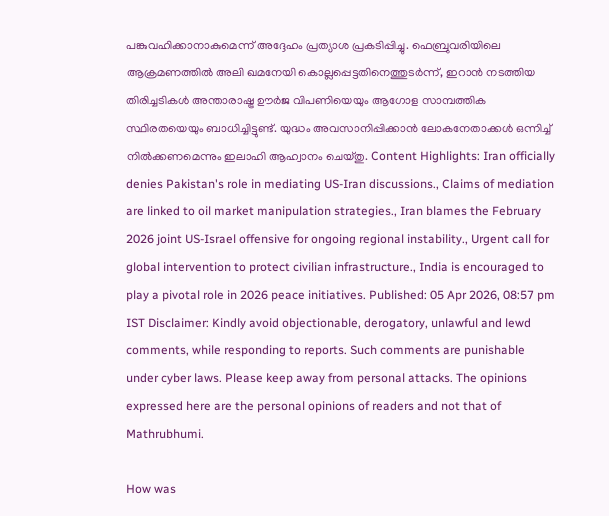പങ്കുവഹിക്കാനാകുമെന്ന് അദ്ദേഹം പ്രത്യാശ പ്രകടിപ്പിച്ചു. ഫെബ്രുവരിയിലെ ആക്രമണത്തിൽ അലി ഖമനേയി കൊല്ലപ്പെട്ടതിനെത്തുടർന്ന്, ഇറാൻ നടത്തിയ തിരിച്ചടികൾ അന്താരാഷ്ട്ര ഊർജ വിപണിയെയും ആഗോള സാമ്പത്തിക സ്ഥിരതയെയും ബാധിച്ചിട്ടുണ്ട്. യുദ്ധം അവസാനിപ്പിക്കാൻ ലോകനേതാക്കൾ ഒന്നിച്ച് നിൽക്കണമെന്നും ഇലാഹി ആഹ്വാനം ചെയ്തു. Content Highlights: Iran officially denies Pakistan's role in mediating US-Iran discussions., Claims of mediation are linked to oil market manipulation strategies., Iran blames the February 2026 joint US-Israel offensive for ongoing regional instability., Urgent call for global intervention to protect civilian infrastructure., India is encouraged to play a pivotal role in 2026 peace initiatives. Published: 05 Apr 2026, 08:57 pm IST Disclaimer: Kindly avoid objectionable, derogatory, unlawful and lewd comments, while responding to reports. Such comments are punishable under cyber laws. Please keep away from personal attacks. The opinions expressed here are the personal opinions of readers and not that of Mathrubhumi.

How was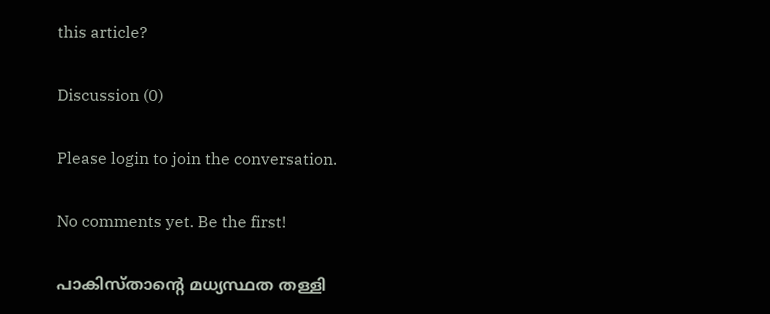this article?

Discussion (0)

Please login to join the conversation.

No comments yet. Be the first!

പാകിസ്താന്റെ മധ്യസ്ഥത തള്ളി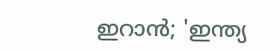ഇറാൻ; 'ഇന്ത്യ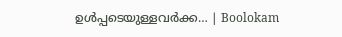ഉൾപ്പടെയുള്ളവർക്ക… | Boolokam